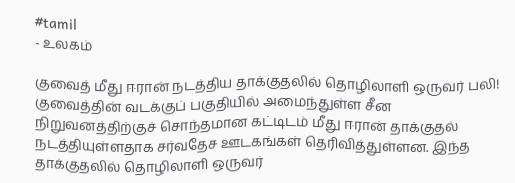#tamil
- உலகம்

குவைத் மீது ஈரான் நடத்திய தாக்குதலில் தொழிலாளி ஒருவர் பலி!
குவைத்தின் வடக்குப் பகுதியில் அமைந்துள்ள சீன நிறுவனத்திற்குச் சொந்தமான கட்டிடம் மீது ஈரான் தாக்குதல் நடத்தியுள்ளதாக சர்வதேச ஊடகங்கள் தெரிவித்துள்ளன. இந்த தாக்குதலில் தொழிலாளி ஒருவர்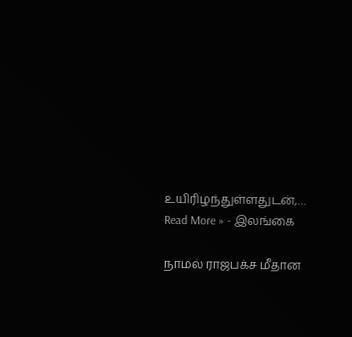உயிரிழந்துள்ளதுடன்,…
Read More » - இலங்கை

நாமல் ராஜபக்ச மீதான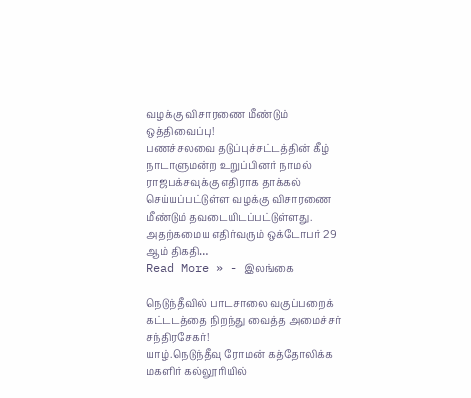வழக்கு விசாரணை மீண்டும் ஒத்திவைப்பு!
பணச்சலவை தடுப்புச்சட்டத்தின் கீழ் நாடாளுமன்ற உறுப்பினர் நாமல் ராஜபக்சவுக்கு எதிராக தாக்கல் செய்யப்பட்டுள்ள வழக்கு விசாரணை மீண்டும் தவடையிடப்பட்டுள்ளது. அதற்கமைய எதிர்வரும் ஒக்டோபர் 29 ஆம் திகதி…
Read More » - இலங்கை

நெடுந்தீவில் பாடசாலை வகுப்பறைக் கட்டடத்தை நிறந்து வைத்த அமைச்சர் சந்திரசேகர்!
யாழ்.நெடுந்தீவு ரோமன் கத்தோலிக்க மகளிர் கல்லூரியில்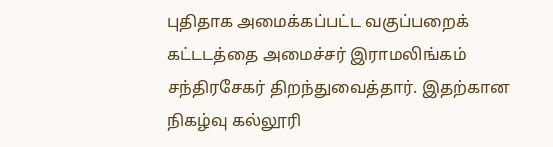புதிதாக அமைக்கப்பட்ட வகுப்பறைக் கட்டடத்தை அமைச்சர் இராமலிங்கம் சந்திரசேகர் திறந்துவைத்தார். இதற்கான நிகழ்வு கல்லூரி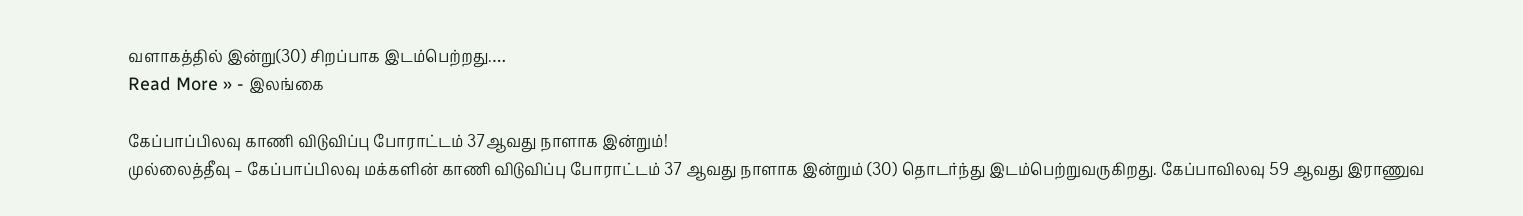வளாகத்தில் இன்று(30) சிறப்பாக இடம்பெற்றது.…
Read More » - இலங்கை

கேப்பாப்பிலவு காணி விடுவிப்பு போராட்டம் 37ஆவது நாளாக இன்றும்!
முல்லைத்தீவு – கேப்பாப்பிலவு மக்களின் காணி விடுவிப்பு போராட்டம் 37 ஆவது நாளாக இன்றும் (30) தொடர்ந்து இடம்பெற்றுவருகிறது. கேப்பாவிலவு 59 ஆவது இராணுவ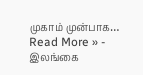முகாம் முன்பாக…
Read More » - இலங்கை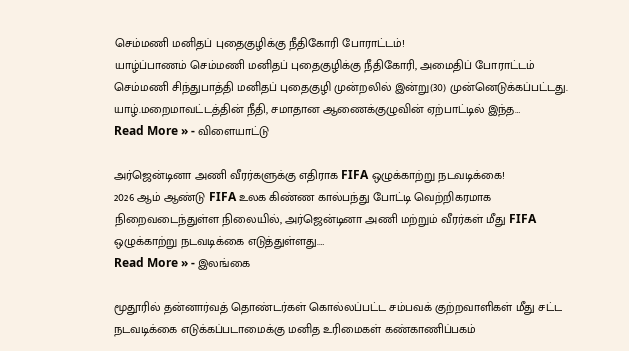செம்மணி மனிதப் புதைகுழிக்கு நீதிகோரி போராட்டம்!
யாழ்ப்பாணம் செம்மணி மனிதப் புதைகுழிக்கு நீதிகோரி, அமைதிப் போராட்டம் செம்மணி சிந்துபாத்தி மனிதப் புதைகுழி முன்றலில் இன்று(30) முன்னெடுக்கப்பட்டது. யாழ்.மறைமாவட்டத்தின் நீதி, சமாதான ஆணைக்குழுவின் ஏற்பாட்டில் இந்த…
Read More » - விளையாட்டு

அர்ஜென்டினா அணி வீரர்களுக்கு எதிராக FIFA ஒழுக்காற்று நடவடிக்கை!
2026 ஆம் ஆண்டு FIFA உலக கிண்ண கால்பந்து போட்டி வெற்றிகரமாக நிறைவடைந்துள்ள நிலையில், அர்ஜென்டினா அணி மற்றும் வீரர்கள் மீது FIFA ஒழுக்காற்று நடவடிக்கை எடுத்துள்ளது.…
Read More » - இலங்கை

மூதூரில் தன்னார்வத் தொண்டர்கள் கொல்லப்பட்ட சம்பவக் குற்றவாளிகள் மீது சட்ட நடவடிக்கை எடுக்கப்படாமைக்கு மனித உரிமைகள் கண்காணிப்பகம்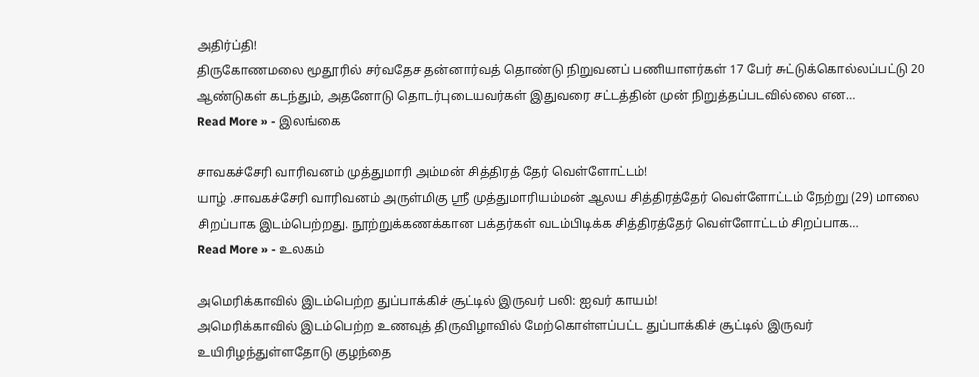அதிர்ப்தி!
திருகோணமலை மூதூரில் சர்வதேச தன்னார்வத் தொண்டு நிறுவனப் பணியாளர்கள் 17 பேர் சுட்டுக்கொல்லப்பட்டு 20 ஆண்டுகள் கடந்தும், அதனோடு தொடர்புடையவர்கள் இதுவரை சட்டத்தின் முன் நிறுத்தப்படவில்லை என…
Read More » - இலங்கை

சாவகச்சேரி வாரிவனம் முத்துமாரி அம்மன் சித்திரத் தேர் வெள்ளோட்டம்!
யாழ் .சாவகச்சேரி வாரிவனம் அருள்மிகு ஸ்ரீ முத்துமாரியம்மன் ஆலய சித்திரத்தேர் வெள்ளோட்டம் நேற்று (29) மாலை சிறப்பாக இடம்பெற்றது. நூற்றுக்கணக்கான பக்தர்கள் வடம்பிடிக்க சித்திரத்தேர் வெள்ளோட்டம் சிறப்பாக…
Read More » - உலகம்

அமெரிக்காவில் இடம்பெற்ற துப்பாக்கிச் சூட்டில் இருவர் பலி: ஐவர் காயம்!
அமெரிக்காவில் இடம்பெற்ற உணவுத் திருவிழாவில் மேற்கொள்ளப்பட்ட துப்பாக்கிச் சூட்டில் இருவர் உயிரிழந்துள்ளதோடு குழந்தை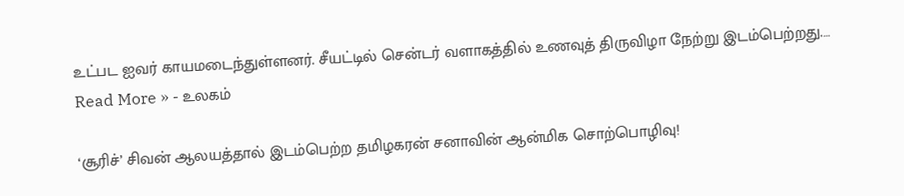உட்பட ஐவர் காயமடைந்துள்ளனர். சீயட்டில் சென்டர் வளாகத்தில் உணவுத் திருவிழா நேற்று இடம்பெற்றது.…
Read More » - உலகம்

‘சூரிச்’ சிவன் ஆலயத்தால் இடம்பெற்ற தமிழகரன் சனாவின் ஆன்மிக சொற்பொழிவு!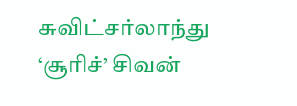சுவிட்சர்லாந்து ‘சூரிச்’ சிவன்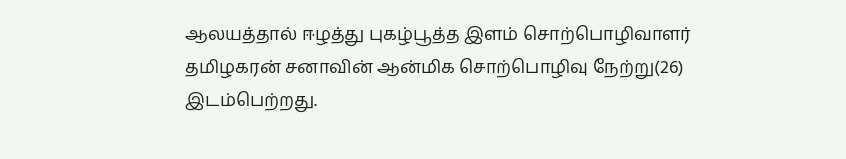ஆலயத்தால் ஈழத்து புகழ்பூத்த இளம் சொற்பொழிவாளர் தமிழகரன் சனாவின் ஆன்மிக சொற்பொழிவு நேற்று(26) இடம்பெற்றது.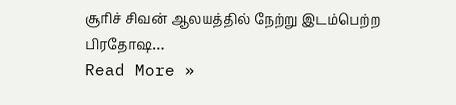சூரிச் சிவன் ஆலயத்தில் நேற்று இடம்பெற்ற பிரதோஷ…
Read More »